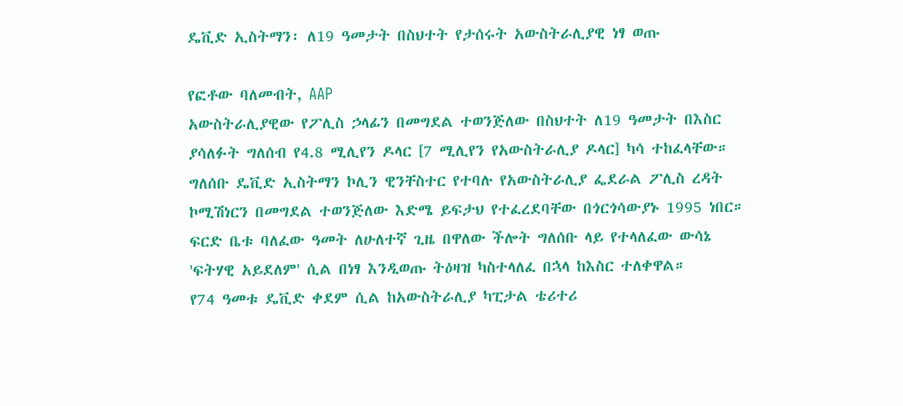ዴቪድ ኢስትማን፡ ለ19 ዓመታት በስህተት የታሰሩት አውስትራሊያዊ ነፃ ወጡ

የፎቶው ባለመብት, AAP
አውስትራሊያዊው የፖሊስ ኃላፊን በመግደል ተወንጅለው በስህተት ለ19 ዓመታት በእስር ያሳለፉት ግለሰብ የ4.8 ሚሊየን ዶላር [7 ሚሊየን የአውስትራሊያ ዶላር] ካሳ ተከፈላቸው።
ግለሰቡ ዴቪድ ኢስትማን ኮሊን ዊንቸስተር የተባሉ የአውስትራሊያ ፌደራል ፖሊስ ረዳት ኮሚሽነርን በመግደል ተወንጅለው እድሜ ይፍታህ የተፈረደባቸው በጎርጎሳውያኑ 1995 ነበር።
ፍርድ ቤቱ ባለፈው ዓመት ለሁለተኛ ጊዜ በዋለው ችሎት ግለሰቡ ላይ የተላለፈው ውሳኔ 'ፍትሃዊ አይደለም' ሲል በነፃ እንዲወጡ ትዕዛዝ ካስተላለፈ በኋላ ከእስር ተለቀዋል።
የ74 ዓመቱ ዴቪድ ቀደም ሲል ከአውስትራሊያ ካፒታል ቴሪተሪ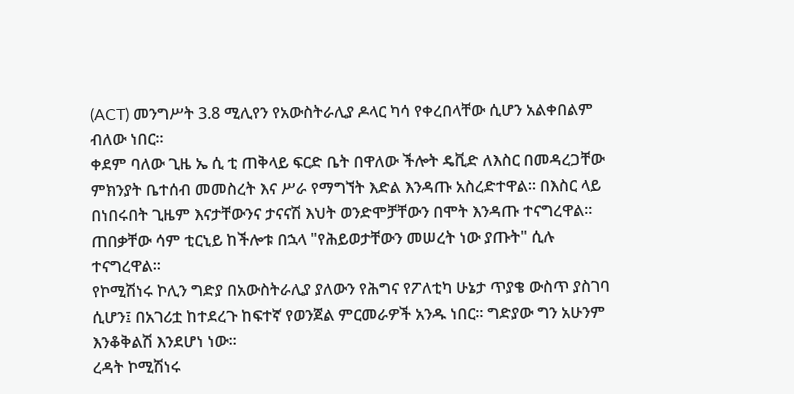(ACT) መንግሥት 3.8 ሚሊየን የአውስትራሊያ ዶላር ካሳ የቀረበላቸው ሲሆን አልቀበልም ብለው ነበር።
ቀደም ባለው ጊዜ ኤ ሲ ቲ ጠቅላይ ፍርድ ቤት በዋለው ችሎት ዴቪድ ለእስር በመዳረጋቸው ምክንያት ቤተሰብ መመስረት እና ሥራ የማግኘት እድል እንዳጡ አስረድተዋል። በእስር ላይ በነበሩበት ጊዜም እናታቸውንና ታናናሽ እህት ወንድሞቻቸውን በሞት እንዳጡ ተናግረዋል።
ጠበቃቸው ሳም ቲርኒይ ከችሎቱ በኋላ "የሕይወታቸውን መሠረት ነው ያጡት" ሲሉ ተናግረዋል።
የኮሚሽነሩ ኮሊን ግድያ በአውስትራሊያ ያለውን የሕግና የፖለቲካ ሁኔታ ጥያቄ ውስጥ ያስገባ ሲሆን፤ በአገሪቷ ከተደረጉ ከፍተኛ የወንጀል ምርመራዎች አንዱ ነበር። ግድያው ግን አሁንም እንቆቅልሽ እንደሆነ ነው።
ረዳት ኮሚሽነሩ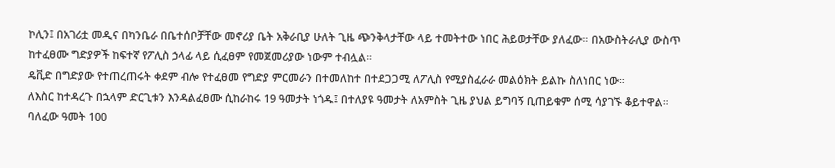ኮሊን፤ በአገሪቷ መዲና በካንቤራ በቤተሰቦቻቸው መኖሪያ ቤት አቅራቢያ ሁለት ጊዜ ጭንቅላታቸው ላይ ተመትተው ነበር ሕይወታቸው ያለፈው። በአውስትራሊያ ውስጥ ከተፈፀሙ ግድያዎች ከፍተኛ የፖሊስ ኃላፊ ላይ ሲፈፀም የመጀመሪያው ነውም ተብሏል።
ዴቪድ በግድያው የተጠረጠሩት ቀደም ብሎ የተፈፀመ የግድያ ምርመራን በተመለከተ በተደጋጋሚ ለፖሊስ የሚያስፈራራ መልዕክት ይልኩ ስለነበር ነው።
ለእስር ከተዳረጉ በኋላም ድርጊቱን እንዳልፈፀሙ ሲከራከሩ 19 ዓመታት ነጎዱ፤ በተለያዩ ዓመታት ለአምስት ጊዜ ያህል ይግባኝ ቢጠይቁም ሰሚ ሳያገኙ ቆይተዋል።
ባለፈው ዓመት 100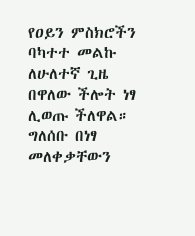የዐይን ምስክሮችን ባካተተ መልኩ ለሁለተኛ ጊዜ በዋለው ችሎት ነፃ ሊወጡ ችለዋል። ግለሰቡ በነፃ መለቀቃቸውን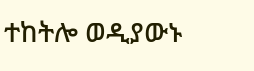ተከትሎ ወዲያውኑ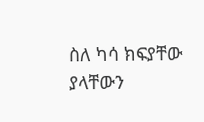ስለ ካሳ ክፍያቸው ያላቸውን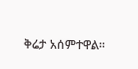ቅሬታ አሰምተዋል።